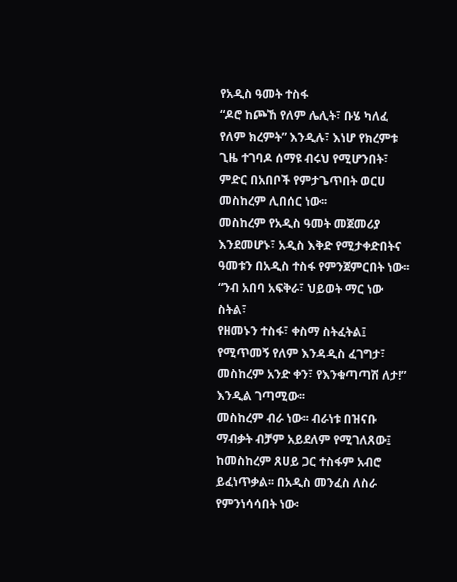የአዲስ ዓመት ተስፋ
“ዶሮ ከጮኸ የለም ሌሊት፣ ቡሄ ካለፈ የለም ክረምት” እንዲሉ፣ እነሆ የክረምቱ ጊዜ ተገባዶ ሰማዩ ብሩህ የሚሆንበት፣ ምድር በአበቦች የምታጌጥበት ወርሀ መስከረም ሊበሰር ነው፡፡
መስከረም የአዲስ ዓመት መጀመሪያ እንደመሆኑ፣ አዲስ እቅድ የሚታቀድበትና ዓመቱን በአዲስ ተስፋ የምንጀምርበት ነው፡፡
“ንብ አበባ አፍቅራ፣ ህይወት ማር ነው ስትል፣
የዘመኑን ተስፋ፣ ቀስማ ስትፈትል፤
የሚጥመኝ የለም እንዳዲስ ፈገግታ፣
መስከረም አንድ ቀን፣ የእንቁጣጣሽ ለታ!”
እንዲል ገጣሚው፡፡
መስከረም ብራ ነው፡፡ ብራነቱ በዝናቡ ማብቃት ብቻም አይደለም የሚገለጸው፤ ከመስከረም ጸሀይ ጋር ተስፋም አብሮ ይፈነጥቃል፡፡ በአዲስ መንፈስ ለስራ የምንነሳሳበት ነው፡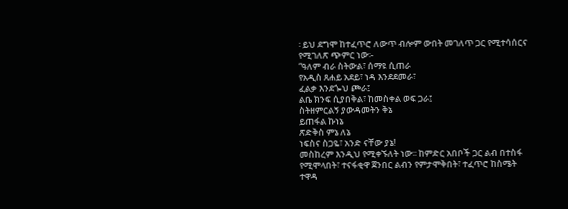፡ ይህ ደግሞ ከተፈጥሮ ለውጥ ብሎም ውበት መገለጥ ጋር የሚተሳሰርና የሚገለጽ ጭምር ነው፡-
“ዓለም ብራ ስትውል፣ ሰማዩ ሲጠራ
የአዲስ ጸሐይ አደይ፣ ነዳ እንደደመራ፣
ፈልቃ እንደጐህ ጮራ፤
ልቤ ክንፍ ሲያበቅል፣ ከመስቀል ወፍ ጋራ፤
ስትዘምርልኝ ያውዳመትን ቅኔ
ይጠፋል ኩነኔ
ጽድቅስ ምኔ ለኔ
ነፍስና ስጋዬ፣ አንድ ናቸው ያኔ!
መስከረም እንዲህ የሚቀኙለት ነው፡፡ ከምድር አበቦች ጋር ልብ በተስፋ የሚሞላበት፣ ተናፋቂዋ ጀንበር ልብን የምታሞቅበት፣ ተፈጥሮ ከስሜት ተዋዳ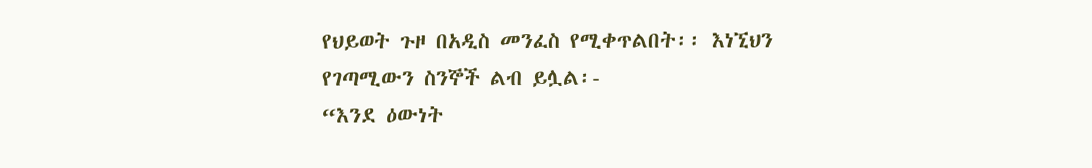የህይወት ጉዞ በአዲስ መንፈስ የሚቀጥልበት፡፡ እነኚህን የገጣሚውን ስንኞች ልብ ይሏል፡-
“እንደ ዕውነት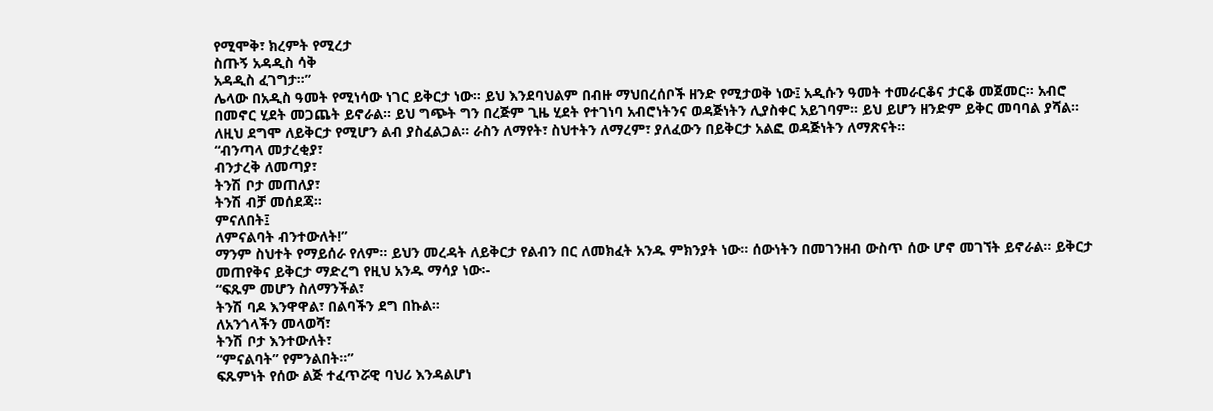የሚሞቅ፣ ክረምት የሚረታ
ስጡኝ አዳዲስ ሳቅ
አዳዲስ ፈገግታ፡፡”
ሌላው በአዲስ ዓመት የሚነሳው ነገር ይቅርታ ነው፡፡ ይህ እንደባህልም በብዙ ማህበረሰቦች ዘንድ የሚታወቅ ነው፤ አዲሱን ዓመት ተመራርቆና ታርቆ መጀመር፡፡ አብሮ በመኖር ሂደት መጋጨት ይኖራል፡፡ ይህ ግጭት ግን በረጅም ጊዜ ሂደት የተገነባ አብሮነትንና ወዳጅነትን ሊያስቀር አይገባም፡፡ ይህ ይሆን ዘንድም ይቅር መባባል ያሻል፡፡ ለዚህ ደግሞ ለይቅርታ የሚሆን ልብ ያስፈልጋል፡፡ ራስን ለማየት፣ ስህተትን ለማረም፣ ያለፈውን በይቅርታ አልፎ ወዳጅነትን ለማጽናት፡፡
“ብንጣላ መታረቂያ፣
ብንታረቅ ለመጣያ፣
ትንሽ ቦታ መጠለያ፣
ትንሽ ብቻ መሰደጃ፡፡
ምናለበት፤
ለምናልባት ብንተውለት!”
ማንም ስህተት የማይሰራ የለም፡፡ ይህን መረዳት ለይቅርታ የልብን በር ለመክፈት አንዱ ምክንያት ነው፡፡ ሰውነትን በመገንዘብ ውስጥ ሰው ሆኖ መገኘት ይኖራል፡፡ ይቅርታ መጠየቅና ይቅርታ ማድረግ የዚህ አንዱ ማሳያ ነው፡-
“ፍጹም መሆን ስለማንችል፣
ትንሽ ባዶ እንዋዋል፣ በልባችን ደግ በኩል፡፡
ለአንጎላችን መላወሻ፣
ትንሽ ቦታ እንተውለት፣
“ምናልባት” የምንልበት፡፡”
ፍጹምነት የሰው ልጅ ተፈጥሯዊ ባህሪ እንዳልሆነ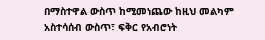በማስተዋል ውስጥ ከሚመነጨው ከዚህ መልካም አስተሳሰብ ውስጥ፣ ፍቅር የአብሮነት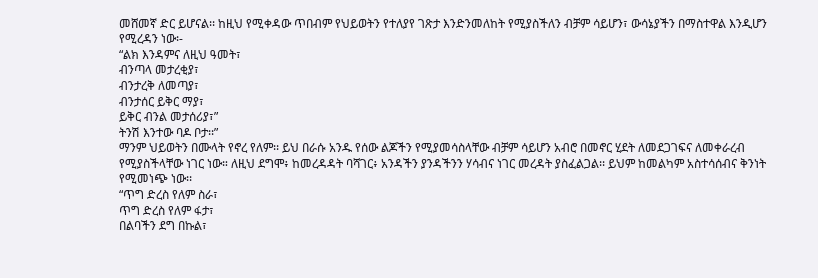መሸመኛ ድር ይሆናል፡፡ ከዚህ የሚቀዳው ጥበብም የህይወትን የተለያየ ገጽታ እንድንመለከት የሚያስችለን ብቻም ሳይሆን፣ ውሳኔያችን በማስተዋል እንዲሆን የሚረዳን ነው፡-
“ልክ እንዳምና ለዚህ ዓመት፣
ብንጣላ መታረቂያ፣
ብንታረቅ ለመጣያ፣
ብንታሰር ይቅር ማያ፣
ይቅር ብንል መታሰሪያ፣”
ትንሽ እንተው ባዶ ቦታ፡፡”
ማንም ህይወትን በሙላት የኖረ የለም፡፡ ይህ በራሱ አንዱ የሰው ልጆችን የሚያመሳስላቸው ብቻም ሳይሆን አብሮ በመኖር ሂደት ለመደጋገፍና ለመቀራረብ የሚያስችላቸው ነገር ነው። ለዚህ ደግሞ፥ ከመረዳዳት ባሻገር፥ አንዳችን ያንዳችንን ሃሳብና ነገር መረዳት ያስፈልጋል፡፡ ይህም ከመልካም አስተሳሰብና ቅንነት የሚመነጭ ነው፡፡
“ጥግ ድረስ የለም ስራ፣
ጥግ ድረስ የለም ፋታ፣
በልባችን ደግ በኩል፣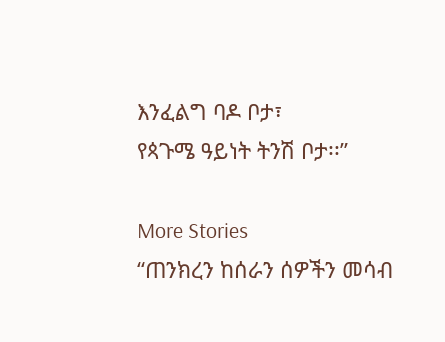እንፈልግ ባዶ ቦታ፣
የጳጉሜ ዓይነት ትንሽ ቦታ፡፡”

More Stories
“ጠንክረን ከሰራን ሰዎችን መሳብ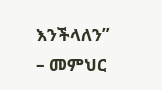እንችላለን” – መምህር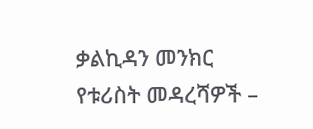ቃልኪዳን መንክር
የቱሪስት መዳረሻዎች –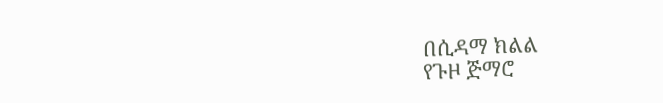በሲዳማ ክልል
የጉዞ ጅማሮ